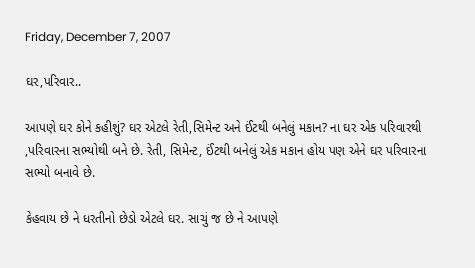Friday, December 7, 2007

ઘર,પરિવાર..

આપણે ઘર કોને કહીશું? ઘર એટલે રેતી,સિમેન્ટ અને ઈંટથી બનેલું મકાન? ના ઘર એક પરિવારથી ,પરિવારના સભ્યોથી બને છે. રેતી, સિમેન્ટ, ઈંટથી બનેલું એક મકાન હોય પણ એને ઘર પરિવારના સભ્યો બનાવે છે.

કેહવાય છે ને ધરતીનો છેડો એટલે ઘર. સાચું જ છે ને આપણે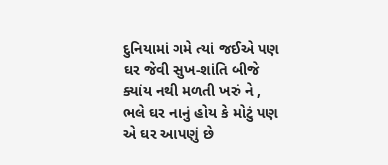દુનિયામાં ગમે ત્યાં જઈએ પણ ઘર જેવી સુખ-શાંતિ બીજે ક્યાંય નથી મળતી ખરું ને , ભલે ઘર નાનું હોય કે મોટું પણ એ ઘર આપણું છે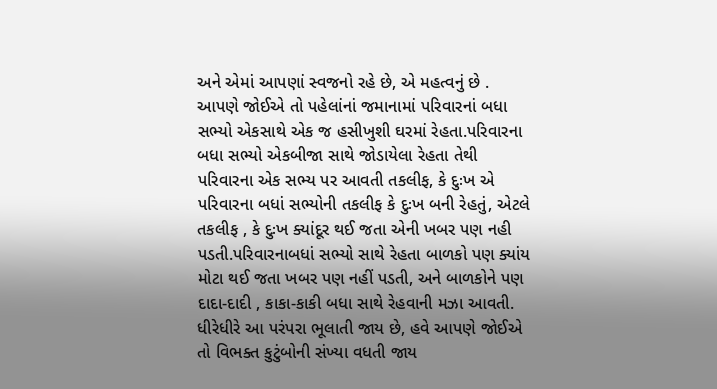અને એમાં આપણાં સ્વજનો રહે છે, એ મહત્વનું છે . આપણે જોઈએ તો પહેલાંનાં જમાનામાં પરિવારનાં બધા સભ્યો એકસાથે એક જ હસીખુશી ઘરમાં રેહતા.પરિવારના બધા સભ્યો એકબીજા સાથે જોડાયેલા રેહતા તેથી પરિવારના એક સભ્ય પર આવતી તકલીફ, કે દુઃખ એ પરિવારના બધાં સભ્યોની તકલીફ કે દુઃખ બની રેહતું, એટલે તકલીફ , કે દુઃખ ક્યાંદૂર થઈ જતા એની ખબર પણ નહી પડતી.પરિવારનાબધાં સભ્યો સાથે રેહતા બાળકો પણ ક્યાંય મોટા થઈ જતા ખબર પણ નહીં પડતી, અને બાળકોને પણ દાદા-દાદી , કાકા-કાકી બધા સાથે રેહવાની મઝા આવતી. ધીરેધીરે આ પરંપરા ભૂલાતી જાય છે, હવે આપણે જોઈએ તો વિભક્ત કુટુંબોની સંખ્યા વધતી જાય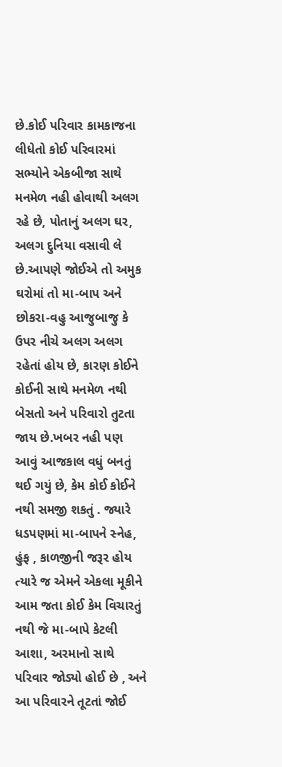છે.કોઈ પરિવાર કામકાજના લીધેતો કોઈ પરિવારમાં સભ્યોને એકબીજા સાથે મનમેળ નહી હોવાથી અલગ રહે છે, પોતાનું અલગ ઘર, અલગ દુનિયા વસાવી લે છે.આપણે જોઈએ તો અમુક ઘરોમાં તો મા-બાપ અને છોકરા-વહુ આજુબાજુ કે ઉપર નીચે અલગ અલગ રહેતાં હોય છે, કારણ કોઈને કોઈની સાથે મનમેળ નથી બેસતો અને પરિવારો તુટતા જાય છે.ખબર નહી પણ આવું આજકાલ વધું બનતું થઈ ગયું છે, કેમ કોઈ કોઈને નથી સમજી શકતું . જ્યારે ધડપણમાં મા-બાપને સ્નેહ, હુંફ , કાળજીની જરૂર હોય ત્યારે જ એમને એકલા મૂકીને આમ જતા કોઈ કેમ વિચારતું નથી જે મા-બાપે કેટલી આશા, અરમાનો સાથે પરિવાર જોડ્યો હોઈ છે , અને આ પરિવારને તૂટતાં જોઈ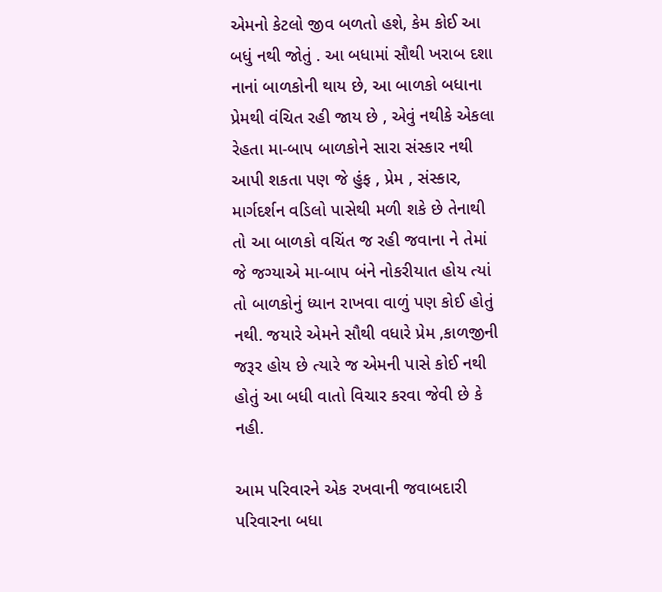એમનો કેટલો જીવ બળતો હશે, કેમ કોઈ આ બધું નથી જોતું . આ બધામાં સૌથી ખરાબ દશા નાનાં બાળકોની થાય છે, આ બાળકો બધાના પ્રેમથી વંચિત રહી જાય છે , એવું નથીકે એકલા રેહતા મા-બાપ બાળકોને સારા સંસ્કાર નથી આપી શકતા પણ જે હુંફ , પ્રેમ , સંસ્કાર, માર્ગદર્શન વડિલો પાસેથી મળી શકે છે તેનાથી તો આ બાળકો વચિંત જ રહી જવાના ને તેમાં જે જગ્યાએ મા-બાપ બંને નોકરીયાત હોય ત્યાં તો બાળકોનું ધ્યાન રાખવા વાળું પણ કોઈ હોતું નથી. જયારે એમને સૌથી વધારે પ્રેમ ,કાળજીની જરૂર હોય છે ત્યારે જ એમની પાસે કોઈ નથી હોતું આ બધી વાતો વિચાર કરવા જેવી છે કે નહી.

આમ પરિવારને એક રખવાની જવાબદારી પરિવારના બધા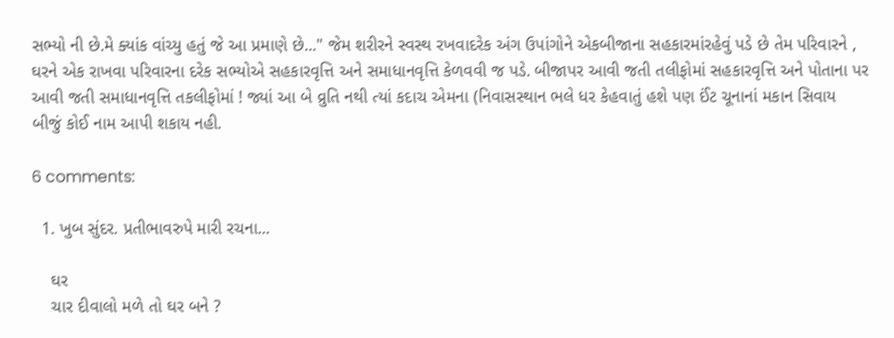સભ્યો ની છે.મે ક્યાંક વાંચ્યુ હતું જે આ પ્રમાણે છે..." જેમ શરીરને સ્વસ્થ રખવાદરેક અંગ ઉપાંગોને એકબીજાના સહકારમાંરહેવું પડે છે તેમ પરિવારને , ઘરને એક રાખવા પરિવારના દરેક સભ્યોએ સહકારવૃત્તિ અને સમાધાનવૃત્તિ કેળવવી જ પડે. બીજાપર આવી જતી તલીફોમાં સહકારવૃત્તિ અને પોતાના પર આવી જતી સમાધાનવૃત્તિ તકલીફોમાં ! જ્યાં આ બે વ્રુતિ નથી ત્યાં કદાચ એમના (નિવાસસ્થાન ભલે ધર કેહવાતું હશે પણ ઈંટ ચૂનાનાં મકાન સિવાય બીજું કોઈ નામ આપી શકાય નહી.

6 comments:

  1. ખુબ સુંદર. પ્રતીભાવરુપે મારી રચના...

    ઘર
    ચાર દીવાલો મળે તો ઘર બને ?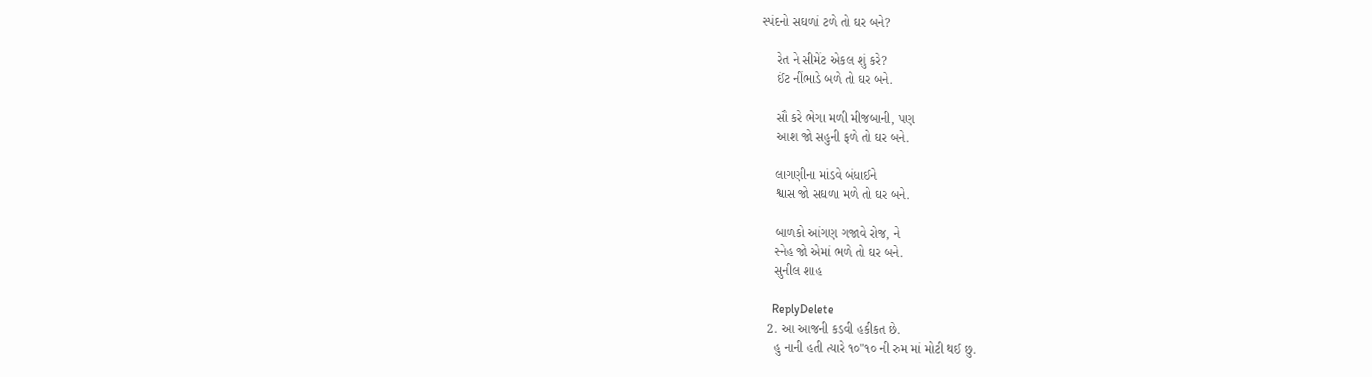સ્પંદનો સઘળાં ટળે તો ઘર બને?

    રેત ને સીમેંટ એકલ શું કરે?
    ઈંટ નીંભાડે બળે તો ઘર બને.

    સૌ કરે ભેગા મળી મીજબાની, પણ
    આશ જો સહુની ફળે તો ઘર બને.

    લાગણીના માંડવે બંધાઈને
    શ્વાસ જો સઘળા મળે તો ઘર બને.

    બાળકો આંગણ ગજાવે રોજ, ને
    સ્નેહ જો એમાં ભળે તો ઘર બને.
    સુનીલ શાહ

    ReplyDelete
  2. આ આજની કડવી હકીકત છે.
    હુ નાની હતી ત્યારે ૧૦"૧૦ ની રુમ માં મોટી થઈ છુ.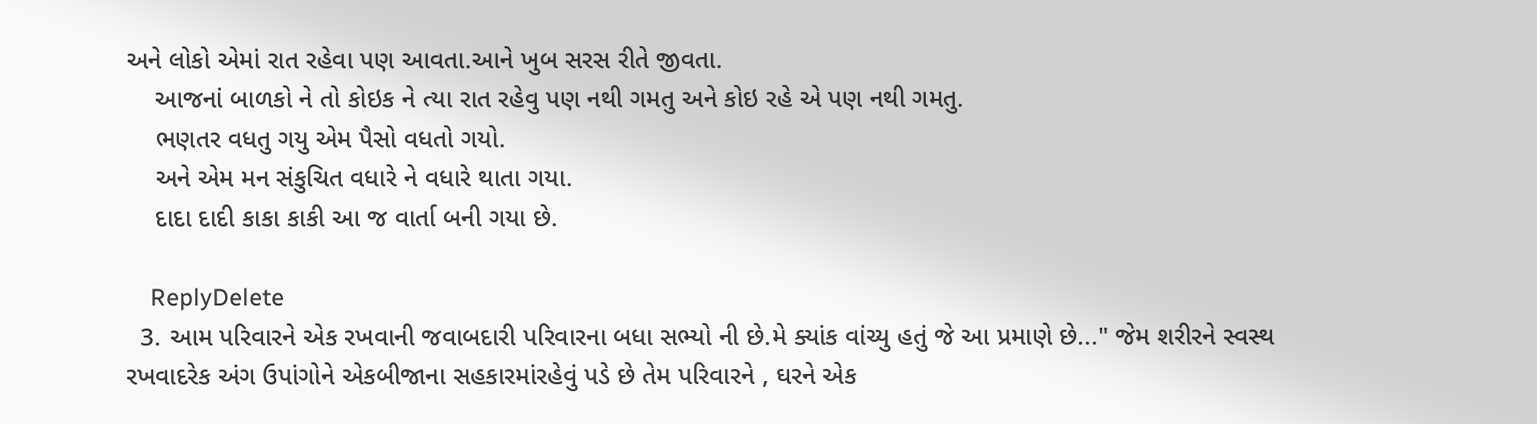અને લોકો એમાં રાત રહેવા પણ આવતા.આને ખુબ સરસ રીતે જીવતા.
    આજનાં બાળકો ને તો કોઇક ને ત્યા રાત રહેવુ પણ નથી ગમતુ અને કોઇ રહે એ પણ નથી ગમતુ.
    ભણતર વધતુ ગયુ એમ પૈસો વધતો ગયો.
    અને એમ મન સંકુચિત વધારે ને વધારે થાતા ગયા.
    દાદા દાદી કાકા કાકી આ જ વાર્તા બની ગયા છે.

    ReplyDelete
  3. આમ પરિવારને એક રખવાની જવાબદારી પરિવારના બધા સભ્યો ની છે.મે ક્યાંક વાંચ્યુ હતું જે આ પ્રમાણે છે..." જેમ શરીરને સ્વસ્થ રખવાદરેક અંગ ઉપાંગોને એકબીજાના સહકારમાંરહેવું પડે છે તેમ પરિવારને , ઘરને એક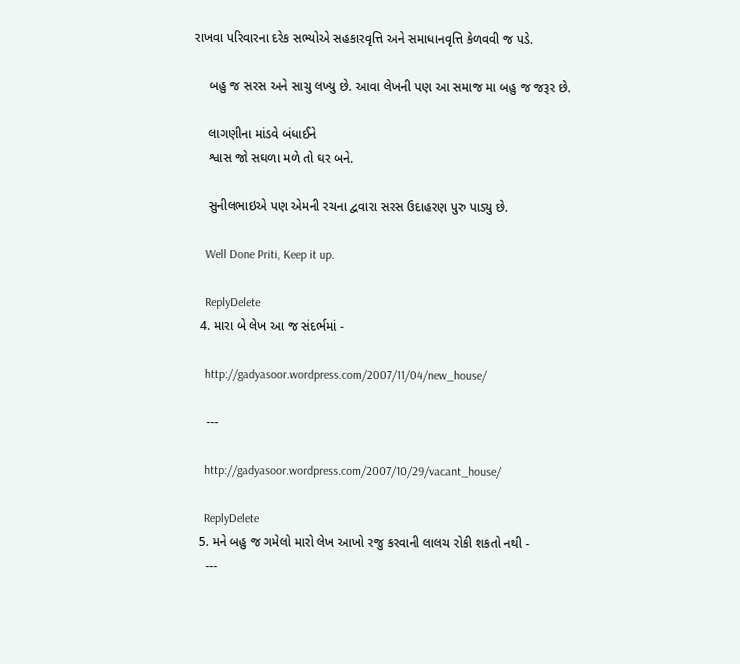રાખવા પરિવારના દરેક સભ્યોએ સહકારવૃત્તિ અને સમાધાનવૃત્તિ કેળવવી જ પડે.

    બહુ જ સરસ અને સાચુ લખ્યુ છે. આવા લેખની પણ આ સમાજ મા બહુ જ જરૂર છે.

    લાગણીના માંડવે બંધાઈને
    શ્વાસ જો સઘળા મળે તો ઘર બને.

    સુનીલભાઇએ પણ એમની રચના દ્વવારા સરસ ઉદાહરણ પુરુ પાડ્યુ છે.

    Well Done Priti, Keep it up.

    ReplyDelete
  4. મારા બે લેખ આ જ સંદર્ભમાં -

    http://gadyasoor.wordpress.com/2007/11/04/new_house/

    ---

    http://gadyasoor.wordpress.com/2007/10/29/vacant_house/

    ReplyDelete
  5. મને બહુ જ ગમેલો મારો લેખ આખો રજુ કરવાની લાલચ રોકી શકતો નથી -
    ---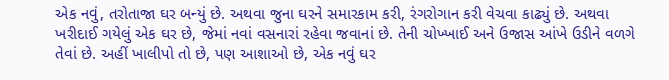એક નવું, તરોતાજા ઘર બન્યું છે. અથવા જુના ઘરને સમારકામ કરી, રંગરોગાન કરી વેચવા કાઢ્યું છે. અથવા ખરીદાઈ ગયેલું એક ઘર છે, જેમાં નવાં વસનારાં રહેવા જવાનાં છે. તેની ચોખ્ખાઈ અને ઉજાસ આંખે ઉડીને વળગે તેવાં છે. અહીં ખાલીપો તો છે, પણ આશાઓ છે, એક નવું ઘર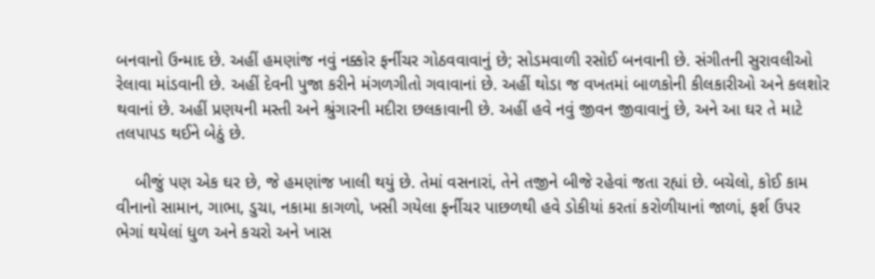બનવાનો ઉન્માદ છે. અહીં હમણાંજ નવું નક્કોર ફર્નીચર ગોઠવવાવાનું છે; સોડમવાળી રસોઈ બનવાની છે. સંગીતની સુરાવલીઓ રેલાવા માંડવાની છે. અહીં દેવની પુજા કરીને મંગળગીતો ગવાવાનાં છે. અહીં થોડા જ વખતમાં બાળકોની કીલકારીઓ અને કલશોર થવાનાં છે. અહીં પ્રણયની મસ્તી અને શ્રુંગારની મદીરા છલકાવાની છે. અહીં હવે નવું જીવન જીવાવાનું છે, અને આ ઘર તે માટે તલપાપડ થઈને બેઠું છે.

    બીજું પણ એક ઘર છે, જે હમણાંજ ખાલી થયું છે. તેમાં વસનારાં, તેને તજીને બીજે રહેવાં જતા રહ્યાં છે. બચેલો, કોઈ કામ વીનાનો સામાન, ગાભા, ડુચા, નકામા કાગળો, ખસી ગયેલા ફર્નીચર પાછળથી હવે ડોકીયાં કરતાં કરોળીયાનાં જાળાં, ફર્શ ઉપર ભેગાં થયેલાં ધુળ અને કચરો અને ખાસ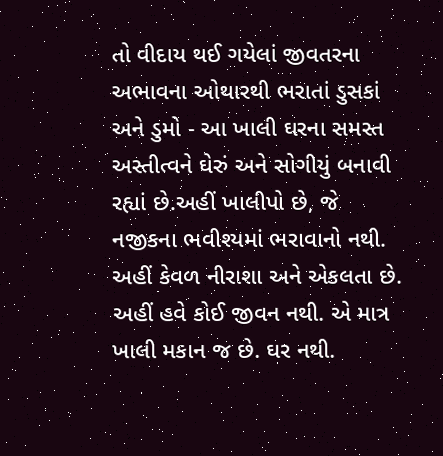તો વીદાય થઈ ગયેલાં જીવતરના અભાવના ઓથારથી ભરાતાં ડુસકાં અને ડુમો - આ ખાલી ઘરના સમસ્ત અસ્તીત્વને ઘેરું અને સોગીયું બનાવી રહ્યાં છે.અહીં ખાલીપો છે, જે નજીકના ભવીશ્યમાં ભરાવાનો નથી. અહીં કેવળ નીરાશા અને એકલતા છે. અહીં હવે કોઈ જીવન નથી. એ માત્ર ખાલી મકાન જ છે. ઘર નથી.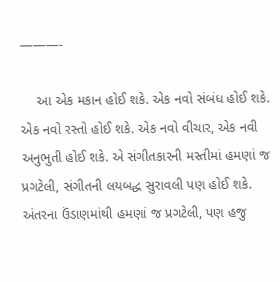———-

    આ એક મકાન હોઈ શકે. એક નવો સંબંધ હોઈ શકે. એક નવો રસ્તો હોઈ શકે. એક નવો વીચાર, એક નવી અનુભુતી હોઈ શકે. એ સંગીતકારની મસ્તીમાં હમણાં જ પ્રગટેલી, સંગીતની લયબદ્ધ સુરાવલી પણ હોઈ શકે. અંતરના ઉંડાણમાંથી હમણાં જ પ્રગટેલી, પણ હજુ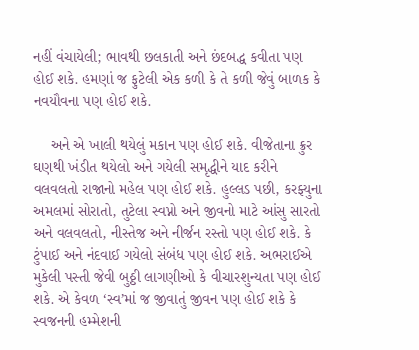નહીં વંચાયેલી; ભાવથી છલકાતી અને છંદબદ્ધ કવીતા પણ હોઈ શકે. હમણાં જ ફુટેલી એક કળી કે તે કળી જેવું બાળક કે નવયૌવના પણ હોઈ શકે.

    અને એ ખાલી થયેલું મકાન પણ હોઈ શકે. વીજેતાના ક્રુર ઘણથી ખંડીત થયેલો અને ગયેલી સમૃદ્ધીને યાદ કરીને વલવલતો રાજાનો મહેલ પણ હોઈ શકે. હુલ્લડ પછી, કરફ્યુના અમલમાં સોરાતો, તુટેલા સ્વપ્નો અને જીવનો માટે આંસુ સારતો અને વલવલતો, નીસ્તેજ અને નીર્જન રસ્તો પણ હોઈ શકે. કે ટુંપાઈ અને નંદવાઈ ગયેલો સંબંધ પણ હોઈ શકે. અભરાઈએ મુકેલી પસ્તી જેવી બુઠ્ઠી લાગણીઓ કે વીચારશુન્યતા પણ હોઈ શકે. એ કેવળ ‘સ્વ’માં જ જીવાતું જીવન પણ હોઈ શકે કે સ્વજનની હમ્મેશની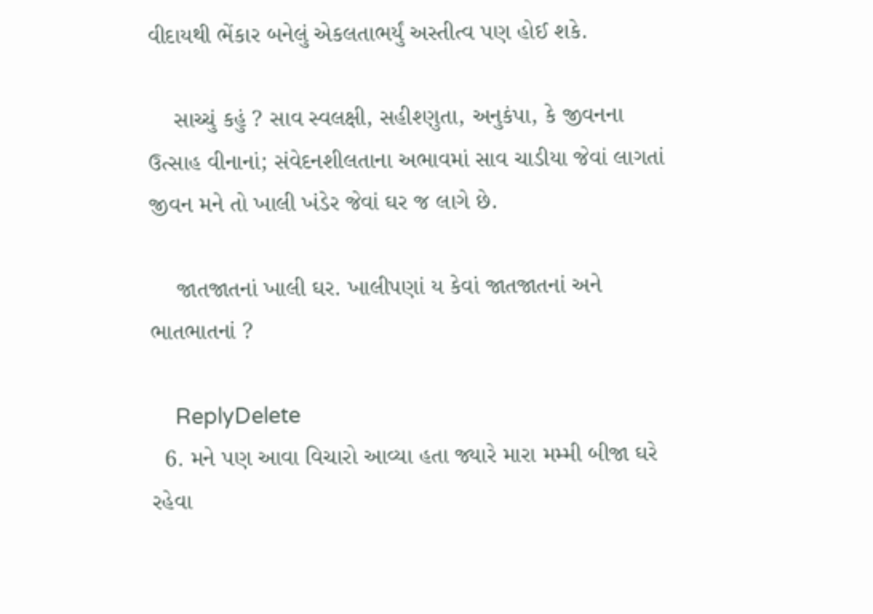વીદાયથી ભેંકાર બનેલું એકલતાભર્યું અસ્તીત્વ પણ હોઈ શકે.

    સાચ્ચું કહું ? સાવ સ્વલક્ષી, સહીશ્ણુતા, અનુકંપા, કે જીવનના ઉત્સાહ વીનાનાં; સંવેદનશીલતાના અભાવમાં સાવ ચાડીયા જેવાં લાગતાં જીવન મને તો ખાલી ખંડેર જેવાં ઘર જ લાગે છે.

    જાતજાતનાં ખાલી ઘર. ખાલીપણાં ય કેવાં જાતજાતનાં અને ભાતભાતનાં ?

    ReplyDelete
  6. મને પણ આવા વિચારો આવ્યા હતા જ્યારે મારા મમ્મી બીજા ઘરે રહેવા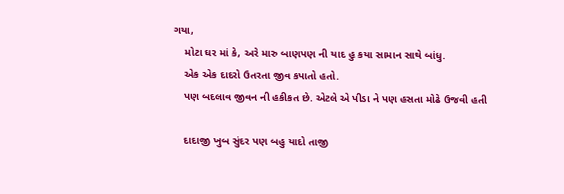ગયા,
    મોટા ઘર માં કે, અરે મારુ બાણપણ ની યાદ હુ કયા સામાન સાથે બાંધુ.
    એક એક દાદરો ઉતરતા જીવ કપાતો હતો.
    પણ બદલાવ જીવન ની હકીકત છે. એટલે એ પીડા ને પણ હસતા મોઢે ઉજવી હતી

    દાદાજી ખુબ સુંદર પણ બહુ યાદો તાજી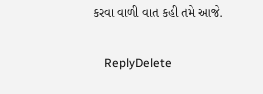કરવા વાળી વાત કહી તમે આજે.

    ReplyDelete